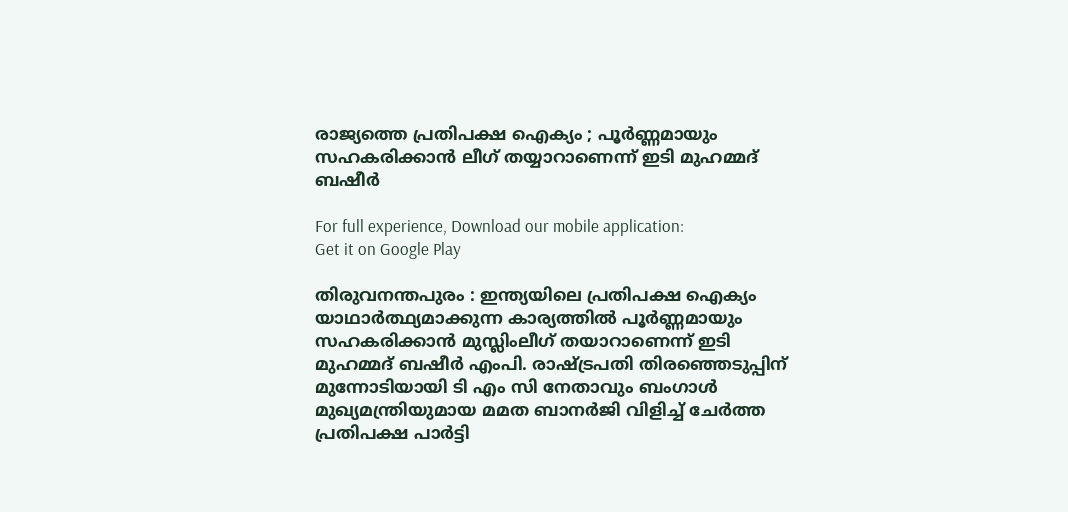രാജ്യത്തെ പ്രതിപക്ഷ ഐക്യം ; പൂര്‍ണ്ണമായും സഹകരിക്കാന്‍ ലീഗ് തയ്യാറാണെന്ന് ഇടി മുഹമ്മദ് ബഷീര്‍

For full experience, Download our mobile application:
Get it on Google Play

തിരുവനന്തപുരം : ഇന്ത്യയിലെ പ്രതിപക്ഷ ഐക്യം യാഥാര്‍ത്ഥ്യമാക്കുന്ന കാര്യത്തില്‍ പൂര്‍ണ്ണമായും സഹകരിക്കാന്‍ മുസ്ലിംലീഗ് തയാറാണെന്ന് ഇടി മുഹമ്മദ് ബഷീര്‍ എംപി. രാഷ്ട്രപതി തിരഞ്ഞെടുപ്പിന് മുന്നോടിയായി ടി എം സി നേതാവും ബംഗാള്‍ മുഖ്യമന്ത്രിയുമായ മമത ബാനര്‍ജി വിളിച്ച്‌ ചേര്‍ത്ത പ്രതിപക്ഷ പാര്‍ട്ടി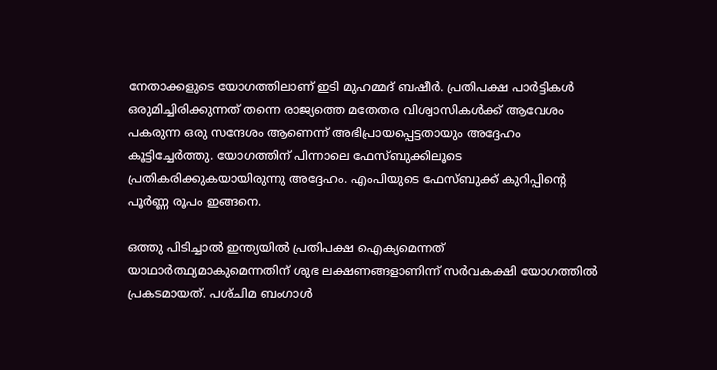നേതാക്കളുടെ യോഗത്തിലാണ് ഇടി മുഹമ്മദ് ബഷീര്‍. പ്രതിപക്ഷ പാര്‍ട്ടികള്‍ ഒരുമിച്ചിരിക്കുന്നത് തന്നെ രാജ്യത്തെ മതേതര വിശ്വാസികള്‍ക്ക് ആവേശം പകരുന്ന ഒരു സന്ദേശം ആണെന്ന് അഭിപ്രായപ്പെട്ടതായും അദ്ദേഹം കൂട്ടിച്ചേര്‍ത്തു. യോഗത്തിന് പിന്നാലെ ഫേസ്ബുക്കിലൂടെ പ്രതികരിക്കുകയായിരുന്നു അദ്ദേഹം. എംപിയുടെ ഫേസ്ബുക്ക് കുറിപ്പിന്റെ പൂര്‍ണ്ണ രൂപം ഇങ്ങനെ.

ഒത്തു പിടിച്ചാല്‍ ഇന്ത്യയില്‍ പ്രതിപക്ഷ ഐക്യമെന്നത് യാഥാര്‍ത്ഥ്യമാകുമെന്നതിന് ശുഭ ലക്ഷണങ്ങളാണിന്ന് സര്‍വകക്ഷി യോഗത്തില്‍ പ്രകടമായത്. പശ്‌ചിമ ബംഗാള്‍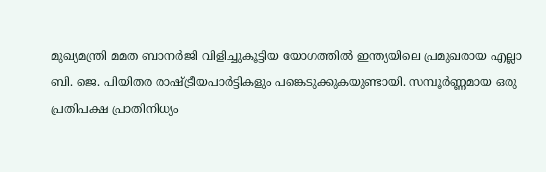മുഖ്യമന്ത്രി മമത ബാനര്‍ജി വിളിച്ചുകൂട്ടിയ യോഗത്തില്‍ ഇന്ത്യയിലെ പ്രമുഖരായ എല്ലാ ബി. ജെ. പിയിതര രാഷ്ട്രീയപാര്‍ട്ടികളും പങ്കെടുക്കുകയുണ്ടായി. സമ്പൂര്‍ണ്ണമായ ഒരു പ്രതിപക്ഷ പ്രാതിനിധ്യം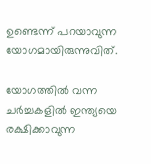ഉണ്ടെന്ന് പറയാവുന്ന യോഗമായിരുന്നുവിത്‌.

യോഗത്തില്‍ വന്ന ചര്‍ച്ചകളില്‍ ഇന്ത്യയെ രക്ഷിക്കാവുന്ന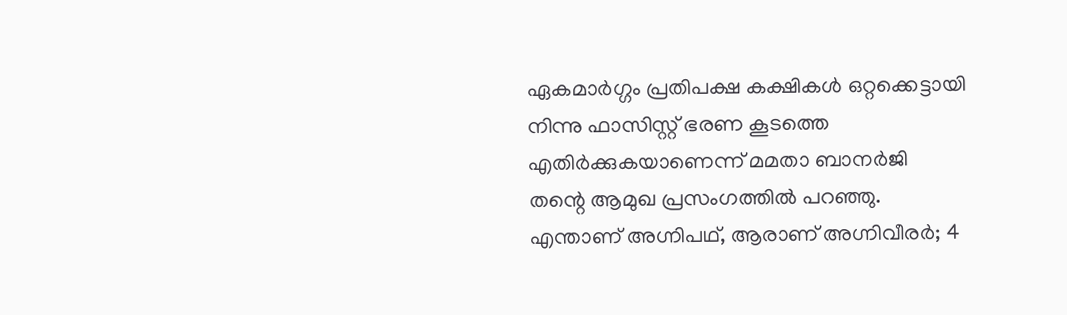ഏകമാര്‍ഗ്ഗം പ്രതിപക്ഷ കക്ഷികള്‍ ഒറ്റക്കെട്ടായി നിന്നു ഫാസിസ്റ്റ് ഭരണ കൂടത്തെ എതിര്‍ക്കുകയാണെന്ന് മമതാ ബാനര്‍ജി തന്റെ ആമുഖ പ്രസംഗത്തില്‍ പറഞ്ഞു. എന്താണ് അഗ്നിപഥ്, ആരാണ് അഗ്നിവീരര്‍; 4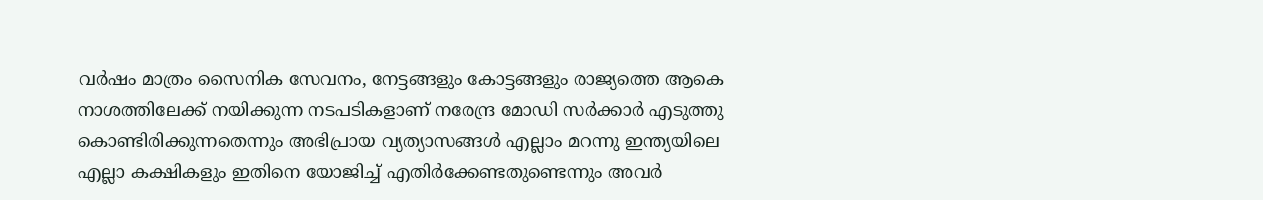വര്‍ഷം മാത്രം സൈനിക സേവനം, നേട്ടങ്ങളും കോട്ടങ്ങളും രാജ്യത്തെ ആകെ നാശത്തിലേക്ക് നയിക്കുന്ന നടപടികളാണ് നരേന്ദ്ര മോഡി സര്‍ക്കാര്‍ എടുത്തു കൊണ്ടിരിക്കുന്നതെന്നും അഭിപ്രായ വ്യത്യാസങ്ങള്‍ എല്ലാം മറന്നു ഇന്ത്യയിലെ എല്ലാ കക്ഷികളും ഇതിനെ യോജിച്ച്‌ എതിര്‍ക്കേണ്ടതുണ്ടെന്നും അവര്‍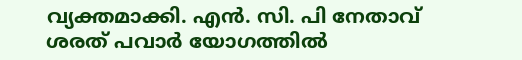വ്യക്തമാക്കി. എന്‍. സി. പി നേതാവ് ശരത് പവാര്‍ യോഗത്തില്‍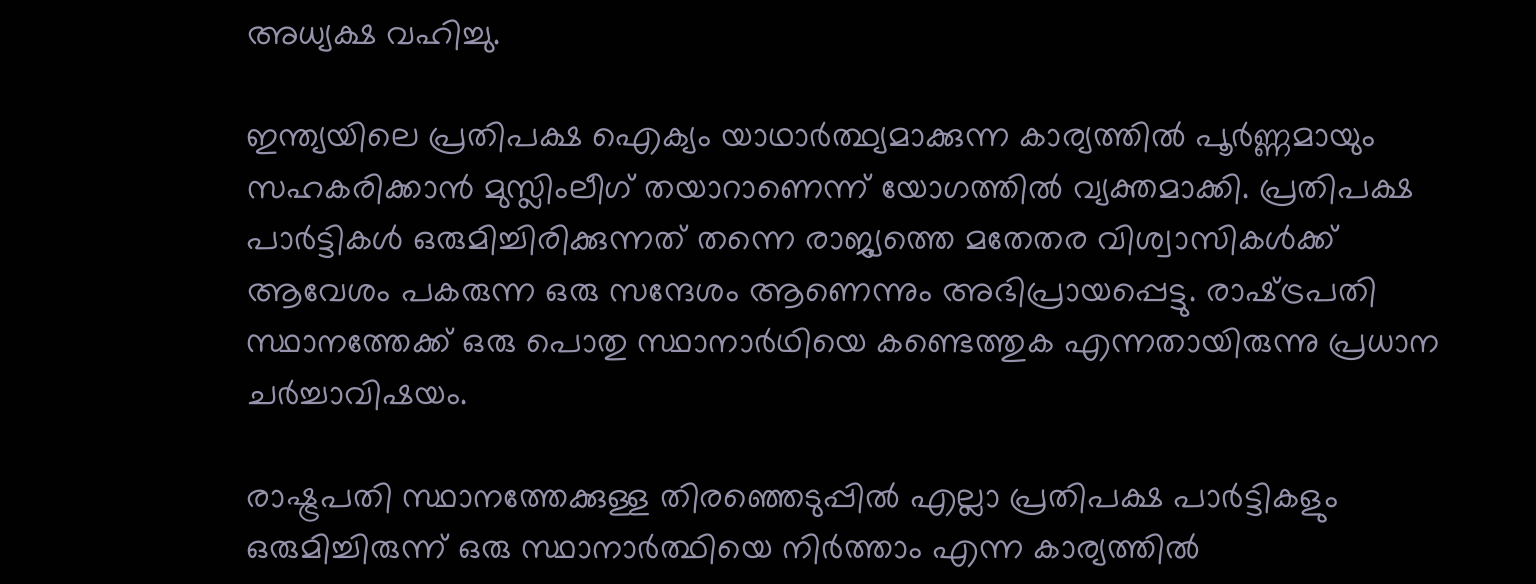അധ്യക്ഷ വഹിച്ചു.

ഇന്ത്യയിലെ പ്രതിപക്ഷ ഐക്യം യാഥാര്‍ത്ഥ്യമാക്കുന്ന കാര്യത്തില്‍ പൂര്‍ണ്ണമായും സഹകരിക്കാന്‍ മുസ്ലിംലീഗ് തയാറാണെന്ന് യോഗത്തില്‍ വ്യക്തമാക്കി. പ്രതിപക്ഷ പാര്‍ട്ടികള്‍ ഒരുമിച്ചിരിക്കുന്നത് തന്നെ രാജ്യത്തെ മതേതര വിശ്വാസികള്‍ക്ക് ആവേശം പകരുന്ന ഒരു സന്ദേശം ആണെന്നും അഭിപ്രായപ്പെട്ടു. രാഷ്‌ട്രപതി സ്ഥാനത്തേക്ക് ഒരു പൊതു സ്ഥാനാര്‍ഥിയെ കണ്ടെത്തുക എന്നതായിരുന്നു പ്രധാന ചര്‍ച്ചാവിഷയം.

രാഷ്ട്രപതി സ്ഥാനത്തേക്കുള്ള തിരഞ്ഞെടുപ്പില്‍ എല്ലാ പ്രതിപക്ഷ പാര്‍ട്ടികളും ഒരുമിച്ചിരുന്ന് ഒരു സ്ഥാനാര്‍ത്ഥിയെ നിര്‍ത്താം എന്ന കാര്യത്തില്‍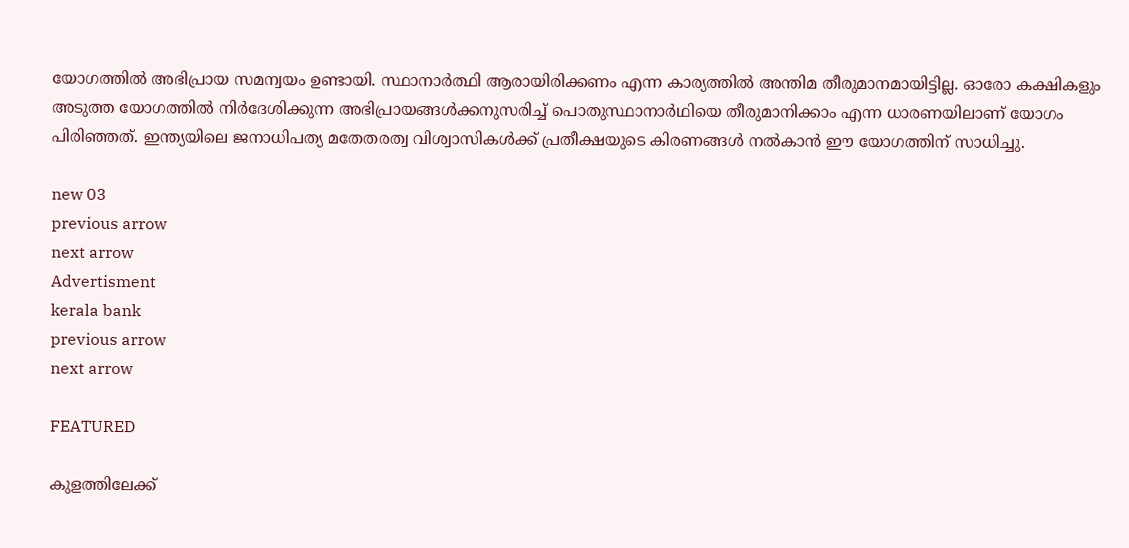യോഗത്തില്‍ അഭിപ്രായ സമന്വയം ഉണ്ടായി. സ്ഥാനാര്‍ത്ഥി ആരായിരിക്കണം എന്ന കാര്യത്തില്‍ അന്തിമ തീരുമാനമായിട്ടില്ല. ഓരോ കക്ഷികളും അടുത്ത യോഗത്തില്‍ നിര്‍ദേശിക്കുന്ന അഭിപ്രായങ്ങള്‍ക്കനുസരിച്ച്‌ പൊതുസ്ഥാനാര്‍ഥിയെ തീരുമാനിക്കാം എന്ന ധാരണയിലാണ് യോഗം പിരിഞ്ഞത്. ഇന്ത്യയിലെ ജനാധിപത്യ മതേതരത്വ വിശ്വാസികള്‍ക്ക് പ്രതീക്ഷയുടെ കിരണങ്ങള്‍ നല്‍കാന്‍ ഈ യോഗത്തിന് സാധിച്ചു.

new 03
previous arrow
next arrow
Advertisment
kerala bank
previous arrow
next arrow

FEATURED

കുളത്തിലേക്ക്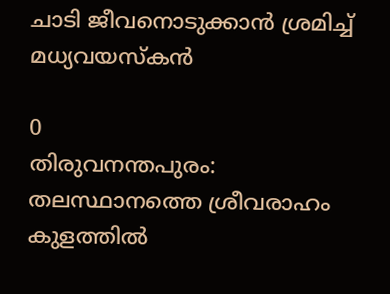ചാടി ജീവനൊടുക്കാൻ ശ്രമിച്ച് മധ്യവയസ്‌കൻ

0
തിരുവനന്തപുരം: തലസ്ഥാനത്തെ ശ്രീവരാഹം കുളത്തിൽ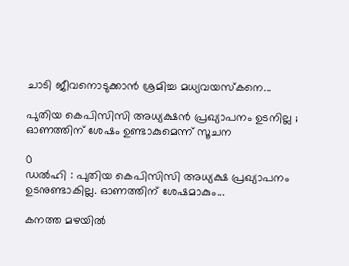ചാടി ജീവനൊടുക്കാൻ ശ്രമിച്ച മധ്യവയസ്കനെ...

പുതിയ കെപിസിസി അധ്യക്ഷന്‍ പ്രഖ്യാപനം ഉടനില്ല ; ഓണത്തിന് ശേഷം ഉണ്ടാകുമെന്ന് സൂചന

0
ഡൽഹി : പുതിയ കെപിസിസി അധ്യക്ഷ പ്രഖ്യാപനം ഉടനുണ്ടാകില്ല. ഓണത്തിന് ശേഷമാകും...

കനത്ത മഴയിൽ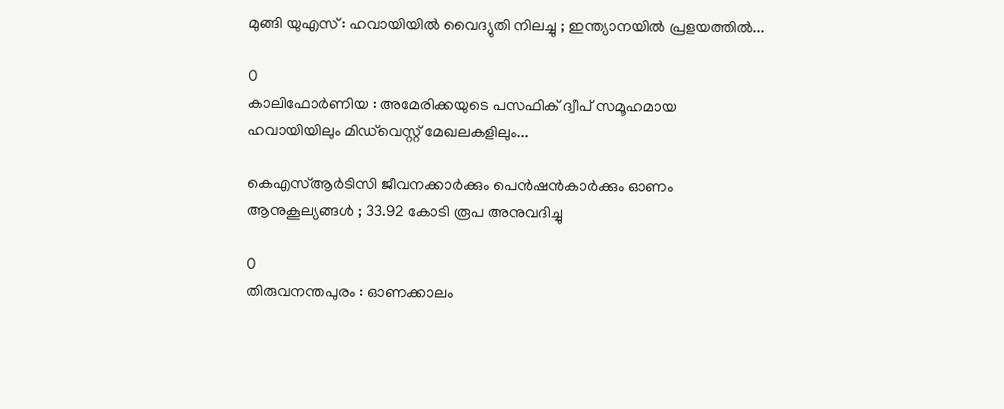മുങ്ങി യുഎസ് : ഹവായിയിൽ വൈദ്യുതി നിലച്ചു ; ഇന്ത്യാനയിൽ പ്രളയത്തിൽ...

0
കാലിഫോർണിയ : അമേരിക്കയുടെ പസഫിക് ദ്വീപ് സമൂഹമായ ഹവായിയിലും മിഡ്‌വെസ്റ്റ് മേഖലകളിലും...

കെഎസ്ആർടിസി ജീവനക്കാർക്കും പെൻഷൻകാർക്കും ഓണം ആനുകൂല്യങ്ങൾ ; 33.92 കോടി രൂപ അനുവദിച്ചു

0
തിരുവനന്തപുരം : ഓണക്കാലം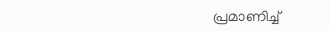പ്രമാണിച്ച്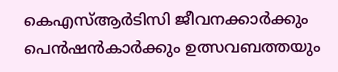കെഎസ്ആർടിസി ജീവനക്കാർക്കും പെൻഷൻകാർക്കും ഉത്സവബത്തയും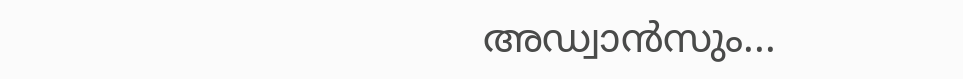അഡ്വാൻസും...